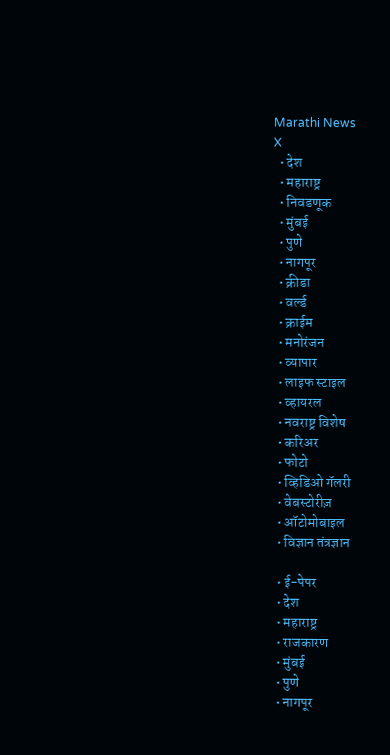Marathi News
X
  • देश
  • महाराष्ट्र
  • निवडणूक
  • मुंबई
  • पुणे
  • नागपूर
  • क्रीडा
  • वर्ल्ड
  • क्राईम
  • मनोरंजन
  • व्यापार
  • लाइफ स्टाइल
  • व्हायरल
  • नवराष्ट्र विशेष
  • करिअर
  • फोटो
  • व्हिडिओ गॅलरी
  • वेबस्टोरीज़
  • ऑटोमोबाइल
  • विज्ञान तंत्रज्ञान

  • ई-पेपर
  • देश
  • महाराष्ट्र
  • राजकारण
  • मुंबई
  • पुणे
  • नागपूर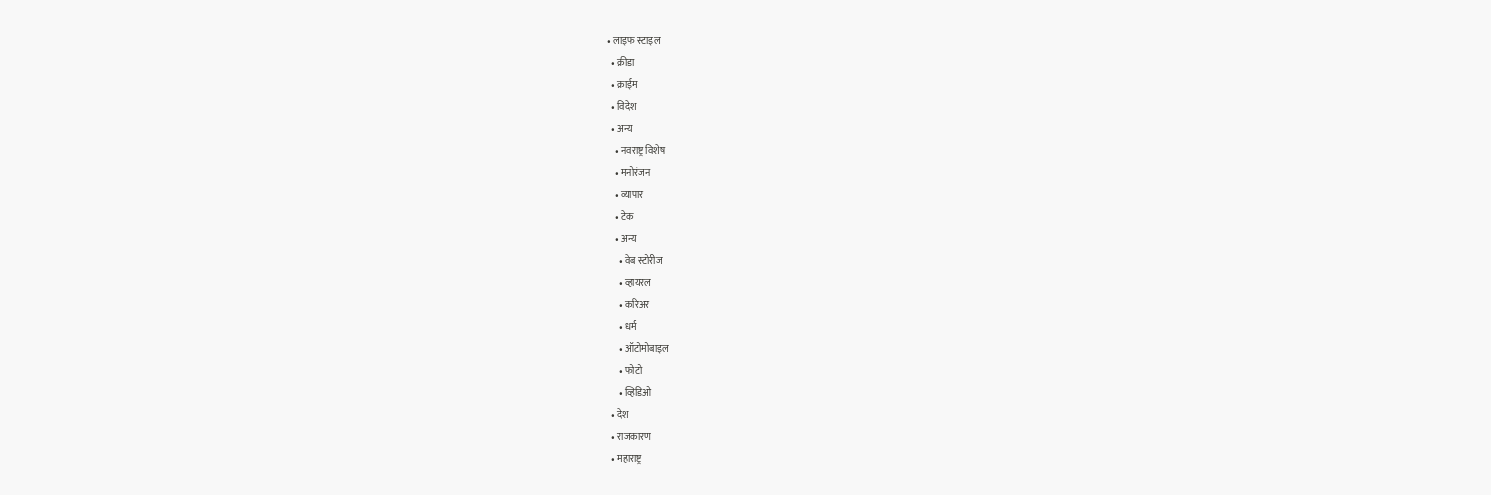• लाइफ स्टाइल
  • क्रीडा
  • क्राईम
  • विदेश
  • अन्य
    • नवराष्ट्र विशेष
    • मनोरंजन
    • व्यापार
    • टेक
    • अन्य
      • वेब स्टोरीज
      • व्हायरल
      • करिअर
      • धर्म
      • ऑटोमोबाइल
      • फोटो
      • व्हिडिओ
  • देश
  • राजकारण
  • महाराष्ट्र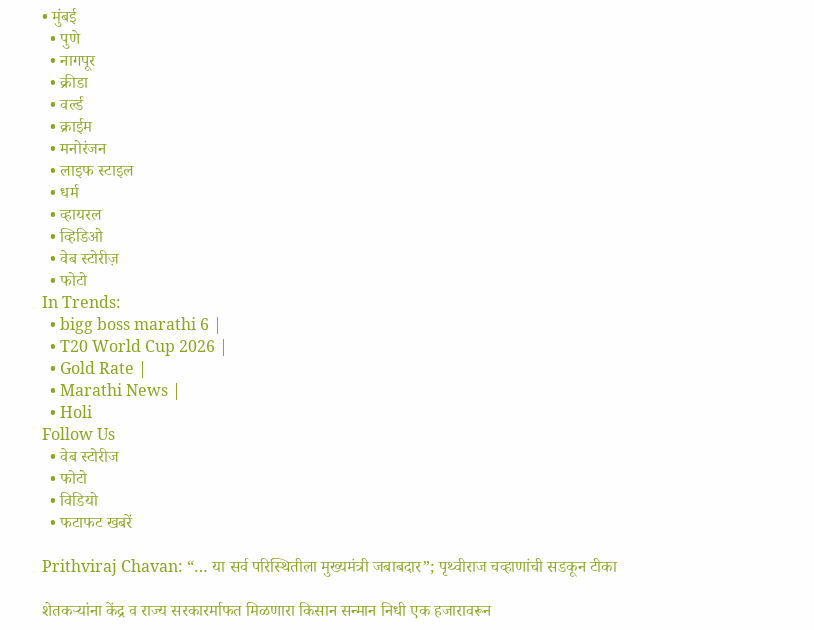• मुंबई
  • पुणे
  • नागपूर
  • क्रीडा
  • वर्ल्ड
  • क्राईम
  • मनोरंजन
  • लाइफ स्टाइल
  • धर्म
  • व्हायरल
  • व्हिडिओ
  • वेब स्टोरीज़
  • फोटो
In Trends:
  • bigg boss marathi 6 |
  • T20 World Cup 2026 |
  • Gold Rate |
  • Marathi News |
  • Holi
Follow Us
  • वेब स्टोरीज
  • फोटो
  • विडियो
  • फटाफट खबरें

Prithviraj Chavan: “… या सर्व परिस्थितीला मुख्यमंत्री जबाबदार”; पृथ्वीराज चव्हाणांची सडकून टीका

शेतकऱ्यांना केंद्र व राज्य सरकारर्माफत मिळणारा किसान सन्मान निधी एक हजारावरून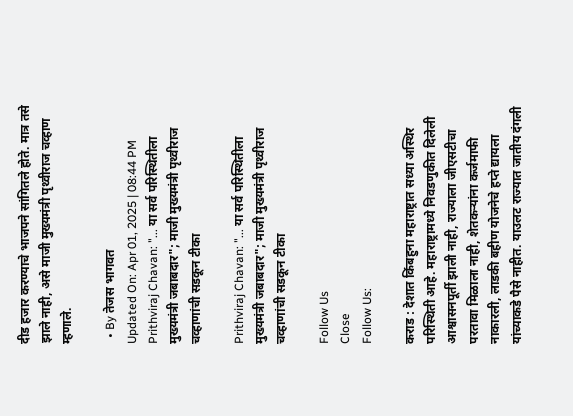दीड हजार करण्याचे भाजपने सांगितले होते. मात्र तसे झाले नाही, असे माजी मुख्यमंत्री पृथ्वीराज चव्हाण म्हणाले.

  • By तेजस भागवत
Updated On: Apr 01, 2025 | 08:44 PM
Prithviraj Chavan: "... या सर्व परिस्थितीला मुख्यमंत्री जबाबदार"; माजी मुख्यमंत्री पृथ्वीराज चव्हाणांची सडकून टीका

Prithviraj Chavan: "... या सर्व परिस्थितीला मुख्यमंत्री जबाबदार"; माजी मुख्यमंत्री पृथ्वीराज चव्हाणांची सडकून टीका

Follow Us
Close
Follow Us:

कराड : देशात किंबहुना महाराष्ट्रात सध्या अस्थिर परिस्थिती आहे. महाराष्ट्रामध्ये निवडणुकीत दिलेली आश्वासनपूर्ती झाली नाही, राज्याला जीएसटीचा परतावा मिळाला नाही, शेतकऱ्यांना कर्जमाफी नाकारली, लाडकी बहीण योजनेचे हप्ते द्यायला यांच्याकडे पैसे नाहीत. याउलट राज्यात जातीय दंगली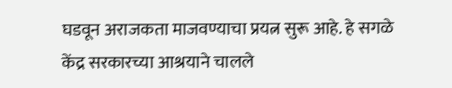घडवून अराजकता माजवण्याचा प्रयत्न सुरू आहे. हे सगळे केंद्र सरकारच्या आश्रयाने चालले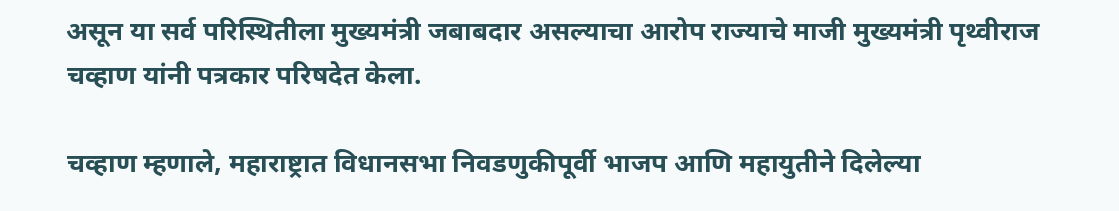असून या सर्व परिस्थितीला मुख्यमंत्री जबाबदार असल्याचा आरोप राज्याचे माजी मुख्यमंत्री पृथ्वीराज चव्हाण यांनी पत्रकार परिषदेत केला.

चव्हाण म्हणाले, महाराष्ट्रात विधानसभा निवडणुकीपूर्वी भाजप आणि महायुतीने दिलेल्या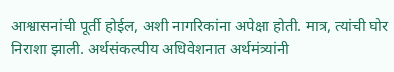आश्वासनांची पूर्ती होईल, अशी नागरिकांना अपेक्षा होती. मात्र, त्यांची घोर निराशा झाली. अर्थसंकल्पीय अधिवेशनात अर्थमंत्र्यांनी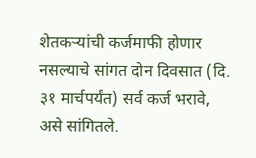शेतकऱ्यांची कर्जमाफी होणार नसल्याचे सांगत दोन दिवसात (दि. ३१ मार्चपर्यंत) सर्व कर्ज भरावे, असे सांगितले.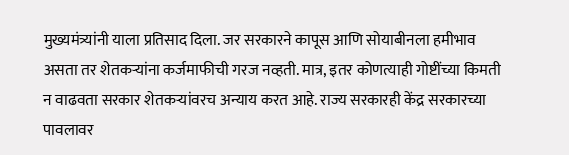मुख्यमंत्र्यांनी याला प्रतिसाद दिला. जर सरकारने कापूस आणि सोयाबीनला हमीभाव असता तर शेतकऱ्यांना कर्जमाफीची गरज नव्हती. मात्र, इतर कोणत्याही गोष्टींच्या किमती  न वाढवता सरकार शेतकऱ्यांवरच अन्याय करत आहे. राज्य सरकारही केंद्र सरकारच्या पावलावर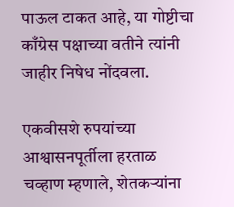पाऊल टाकत आहे, या गोष्टीचा काँग्रेस पक्षाच्या वतीने त्यांनी जाहीर निषेध नोंदवला.

एकवीसशे रुपयांच्या आश्वासनपूर्तीला हरताळ
चव्हाण म्हणाले, शेतकऱ्यांना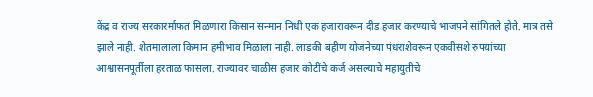केंद्र व राज्य सरकारर्माफत मिळणारा किसान सन्मान निधी एक हजारावरून दीड हजार करण्याचे भाजपने सांगितले होते. मात्र तसे झाले नाही. शेतमालाला किमान हमीभाव मिळाला नाही. लाडकी बहीण योजनेच्या पंधराशेवरून एकवीसशे रुपयांच्या आश्वासनपूर्तीला हरताळ फासला. राज्यावर चाळीस हजार कोटींचे कर्ज असल्याचे महायुतीचे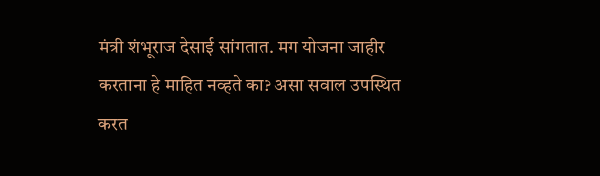मंत्री शंभूराज देसाई सांगतात. मग योजना जाहीर करताना हे माहित नव्हते का? असा सवाल उपस्थित करत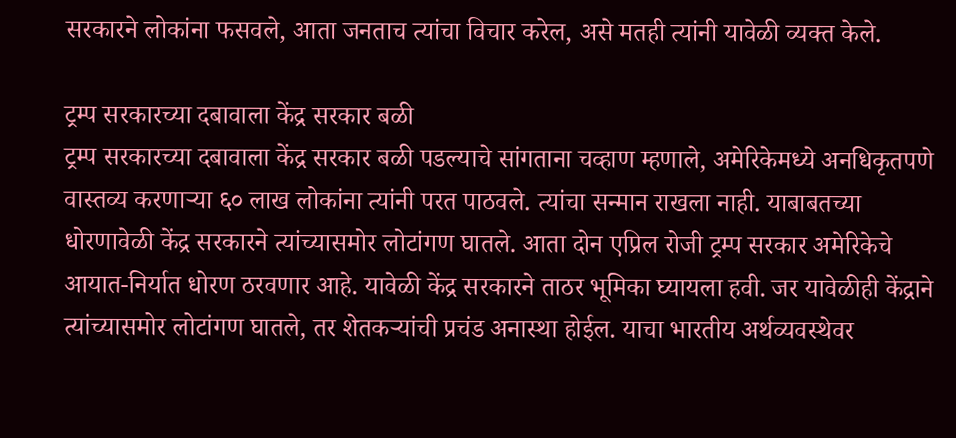सरकारने लोकांना फसवले, आता जनताच त्यांचा विचार करेल, असे मतही त्यांनी यावेळी व्यक्त केले.

ट्रम्प सरकारच्या दबावाला केंद्र सरकार बळी
ट्रम्प सरकारच्या दबावाला केंद्र सरकार बळी पडल्याचे सांगताना चव्हाण म्हणाले, अमेरिकेमध्ये अनधिकृतपणे वास्तव्य करणाऱ्या ६० लाख लोकांना त्यांनी परत पाठवले. त्यांचा सन्मान राखला नाही. याबाबतच्या धोरणावेळी केंद्र सरकारने त्यांच्यासमोर लोटांगण घातले. आता दोन एप्रिल रोजी ट्रम्प सरकार अमेरिकेचे आयात-निर्यात धोरण ठरवणार आहे. यावेळी केंद्र सरकारने ताठर भूमिका घ्यायला हवी. जर यावेळीही केंद्राने त्यांच्यासमोर लोटांगण घातले, तर शेतकऱ्यांची प्रचंड अनास्था होईल. याचा भारतीय अर्थव्यवस्थेवर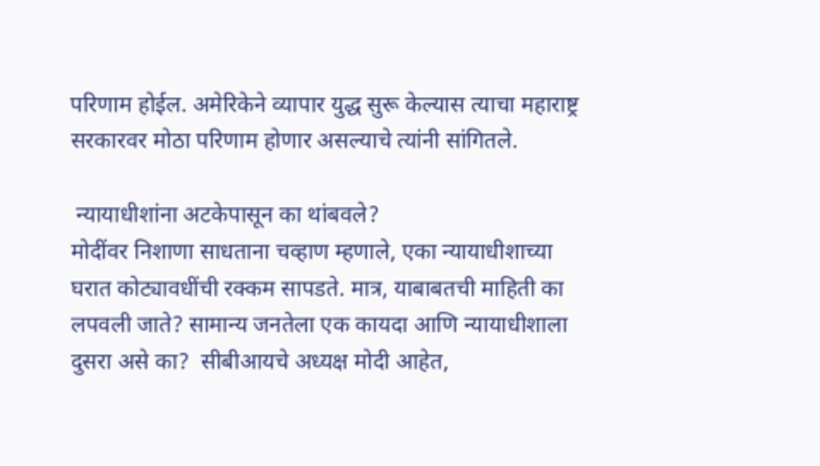परिणाम होईल. अमेरिकेने व्यापार युद्ध सुरू केल्यास त्याचा महाराष्ट्र सरकारवर मोठा परिणाम होणार असल्याचे त्यांनी सांगितले.

 न्यायाधीशांना अटकेपासून का थांबवले?
मोदींवर निशाणा साधताना चव्हाण म्हणाले, एका न्यायाधीशाच्या घरात कोट्यावधींची रक्कम सापडते. मात्र, याबाबतची माहिती का लपवली जाते? सामान्य जनतेला एक कायदा आणि न्यायाधीशाला दुसरा असे का?  सीबीआयचे अध्यक्ष मोदी आहेत,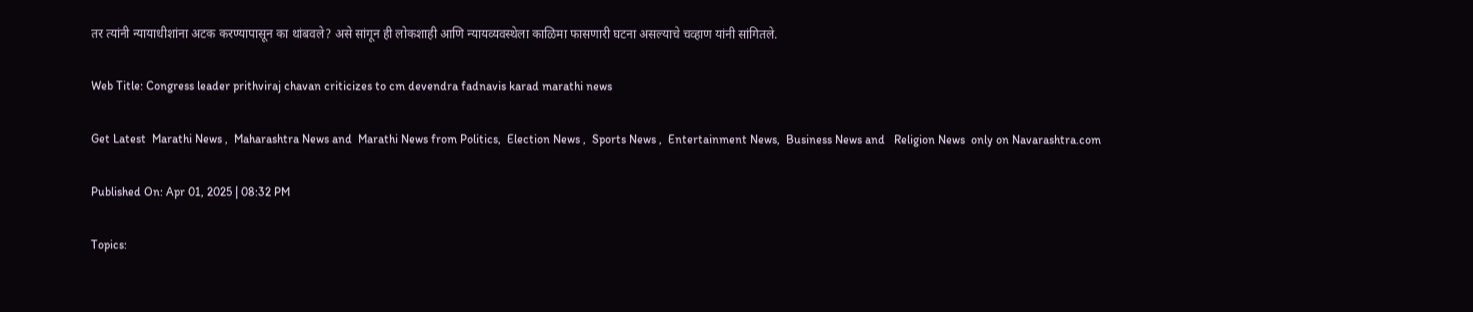तर त्यांनी न्यायाधीशांना अटक करण्यापासून का थांबवले? असे सांगून ही लोकशाही आणि न्यायव्यवस्थेला काळिमा फासणारी घटना असल्याचे चव्हाण यांनी सांगितले.

Web Title: Congress leader prithviraj chavan criticizes to cm devendra fadnavis karad marathi news

Get Latest  Marathi News ,  Maharashtra News and  Marathi News from Politics,  Election News ,  Sports News ,  Entertainment News,  Business News and   Religion News  only on Navarashtra.com

Published On: Apr 01, 2025 | 08:32 PM

Topics: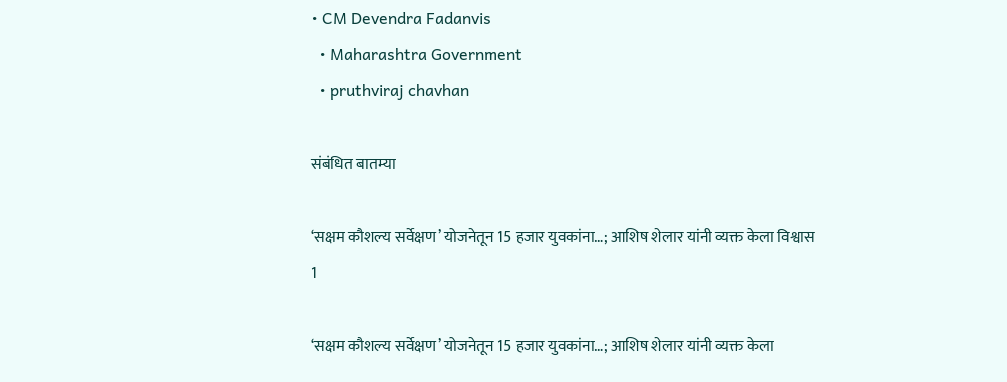• CM Devendra Fadanvis
  • Maharashtra Government
  • pruthviraj chavhan

संबंधित बातम्या

‘सक्षम कौशल्य सर्वेक्षण’ योजनेतून 15 हजार युवकांना…; आशिष शेलार यांनी व्यक्त केला विश्वास
1

‘सक्षम कौशल्य सर्वेक्षण’ योजनेतून 15 हजार युवकांना…; आशिष शेलार यांनी व्यक्त केला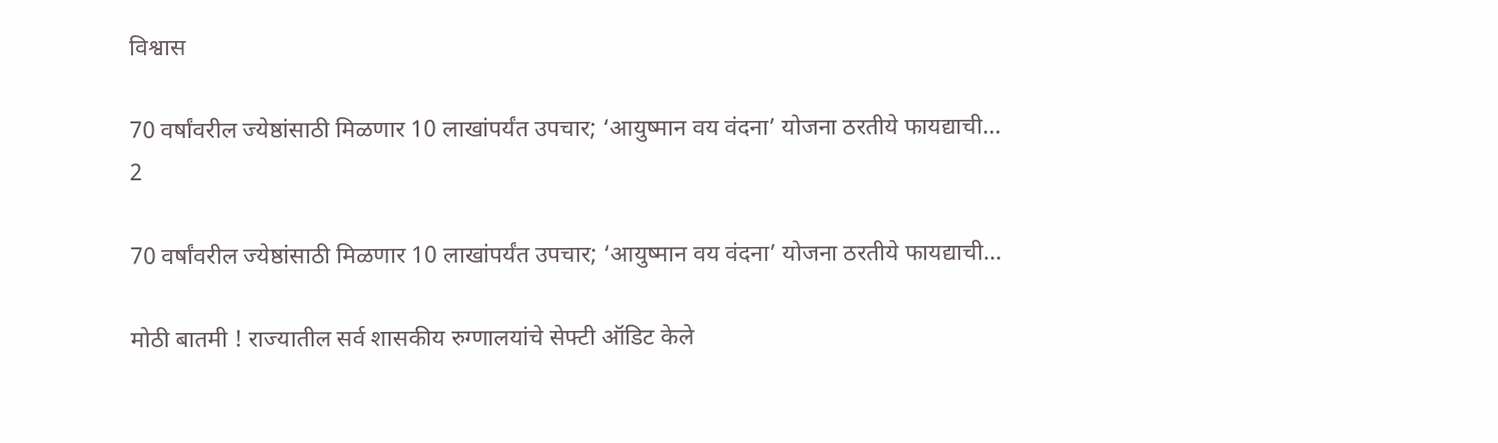विश्वास

70 वर्षांवरील ज्येष्ठांसाठी मिळणार 10 लाखांपर्यंत उपचार; ‘आयुष्मान वय वंदना’ योजना ठरतीये फायद्याची…
2

70 वर्षांवरील ज्येष्ठांसाठी मिळणार 10 लाखांपर्यंत उपचार; ‘आयुष्मान वय वंदना’ योजना ठरतीये फायद्याची…

मोठी बातमी ! राज्यातील सर्व शासकीय रुग्णालयांचे सेफ्टी ऑडिट केले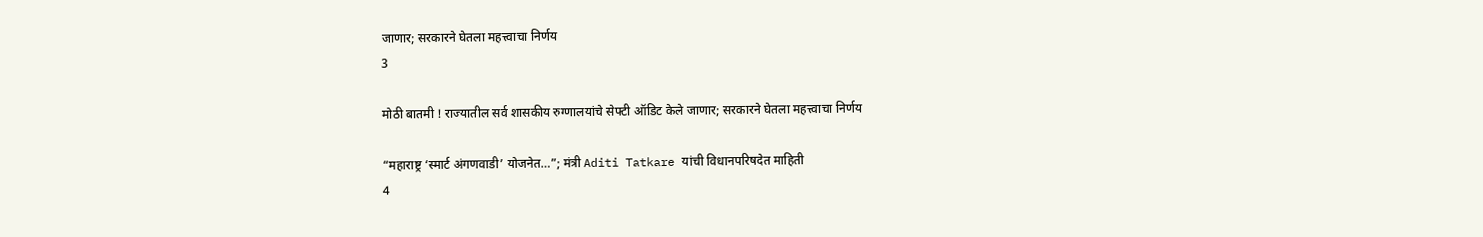जाणार; सरकारने घेतला महत्त्वाचा निर्णय
3

मोठी बातमी ! राज्यातील सर्व शासकीय रुग्णालयांचे सेफ्टी ऑडिट केले जाणार; सरकारने घेतला महत्त्वाचा निर्णय

“महाराष्ट्र ‘स्मार्ट अंगणवाडी’ योजनेत…”; मंत्री Aditi Tatkare यांची विधानपरिषदेत माहिती
4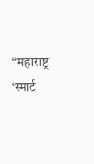“महाराष्ट्र ‘स्मार्ट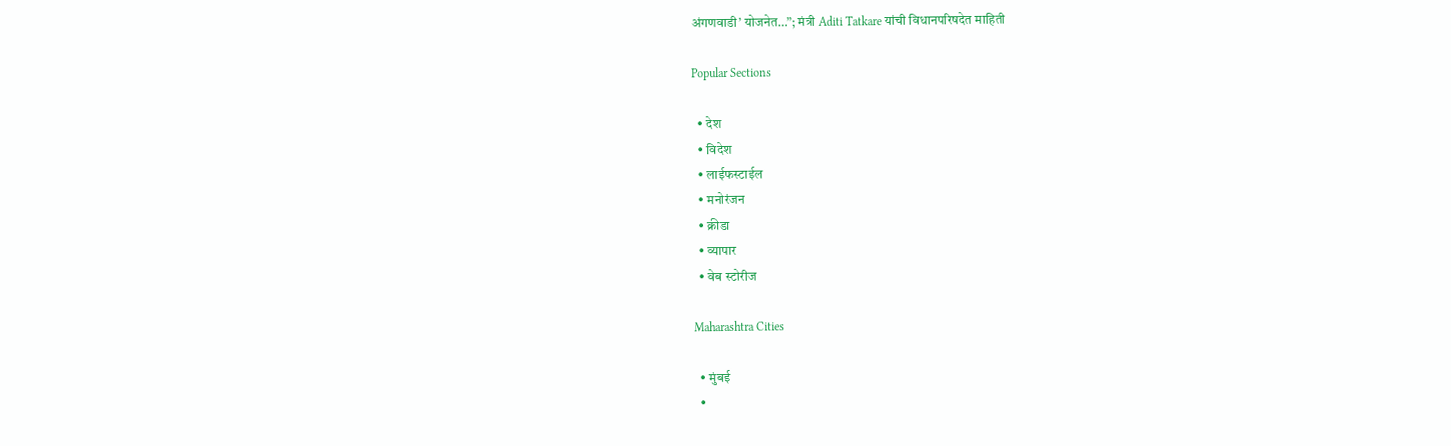अंगणवाडी’ योजनेत…”; मंत्री Aditi Tatkare यांची विधानपरिषदेत माहिती

Popular Sections

  • देश
  • विदेश
  • लाईफस्टाईल
  • मनोरंजन
  • क्रीडा
  • व्यापार
  • वेब स्टोरीज

Maharashtra Cities

  • मुंबई
  •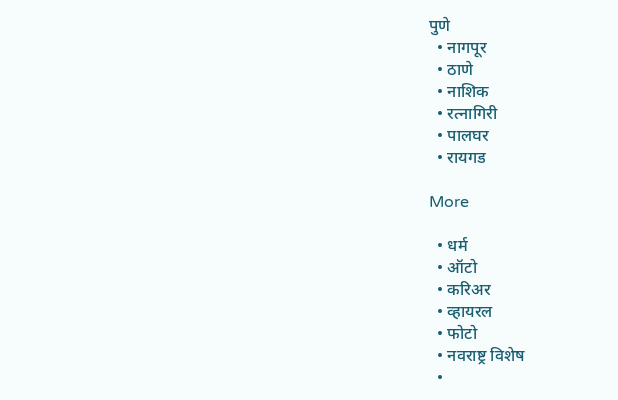पुणे
  • नागपूर
  • ठाणे
  • नाशिक
  • रत्नागिरी
  • पालघर
  • रायगड

More

  • धर्म
  • ऑटो
  • करिअर
  • व्हायरल
  • फोटो
  • नवराष्ट्र विशेष
  •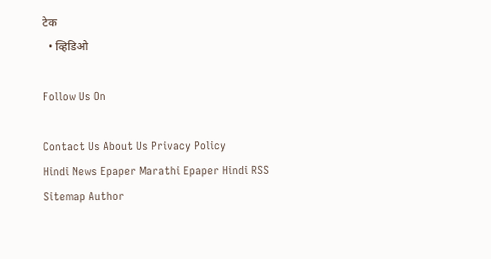टेक
  • व्हिडिओ

Follow Us On

Contact Us About Us Privacy Policy
Hindi News Epaper Marathi Epaper Hindi RSS Sitemap Author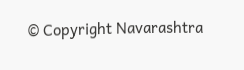© Copyright Navarashtra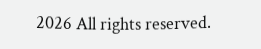2026 All rights reserved.